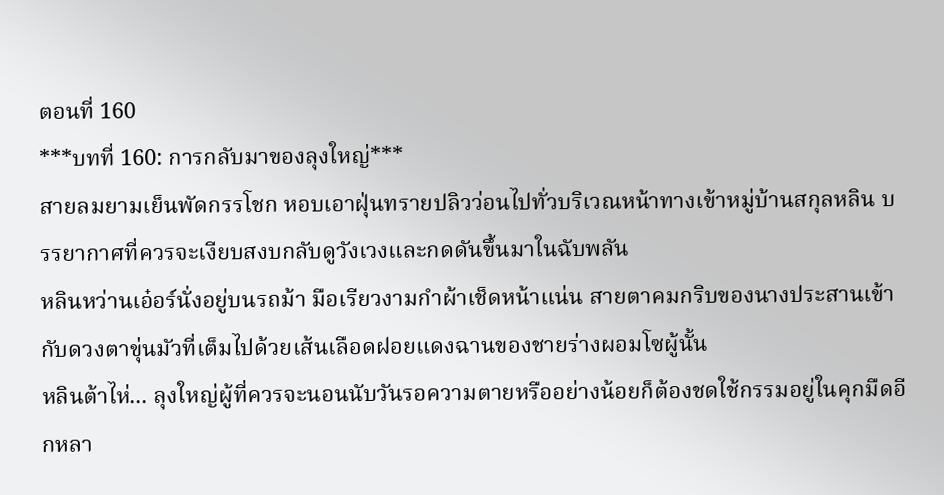ตอนที่ 160
***บทที่ 160: การกลับมาของลุงใหญ่***
สายลมยามเย็นพัดกรรโชก หอบเอาฝุ่นทรายปลิวว่อนไปทั่วบริเวณหน้าทางเข้าหมู่บ้านสกุลหลิน บรรยากาศที่ควรจะเงียบสงบกลับดูวังเวงและกดดันขึ้นมาในฉับพลัน
หลินหว่านเอ๋อร์นั่งอยู่บนรถม้า มือเรียวงามกำผ้าเช็ดหน้าแน่น สายตาคมกริบของนางประสานเข้ากับดวงตาขุ่นมัวที่เต็มไปด้วยเส้นเลือดฝอยแดงฉานของชายร่างผอมโซผู้นั้น
หลินต้าไห่... ลุงใหญ่ผู้ที่ควรจะนอนนับวันรอความตายหรืออย่างน้อยก็ต้องชดใช้กรรมอยู่ในคุกมืดอีกหลา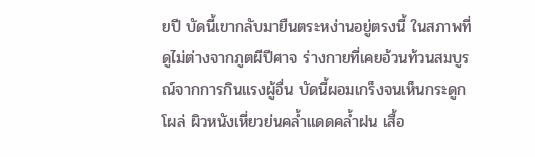ยปี บัดนี้เขากลับมายืนตระหง่านอยู่ตรงนี้ ในสภาพที่ดูไม่ต่างจากภูตผีปีศาจ ร่างกายที่เคยอ้วนท้วนสมบูรณ์จากการกินแรงผู้อื่น บัดนี้ผอมเกร็งจนเห็นกระดูกโผล่ ผิวหนังเหี่ยวย่นคล้ำแดดคล้ำฝน เสื้อ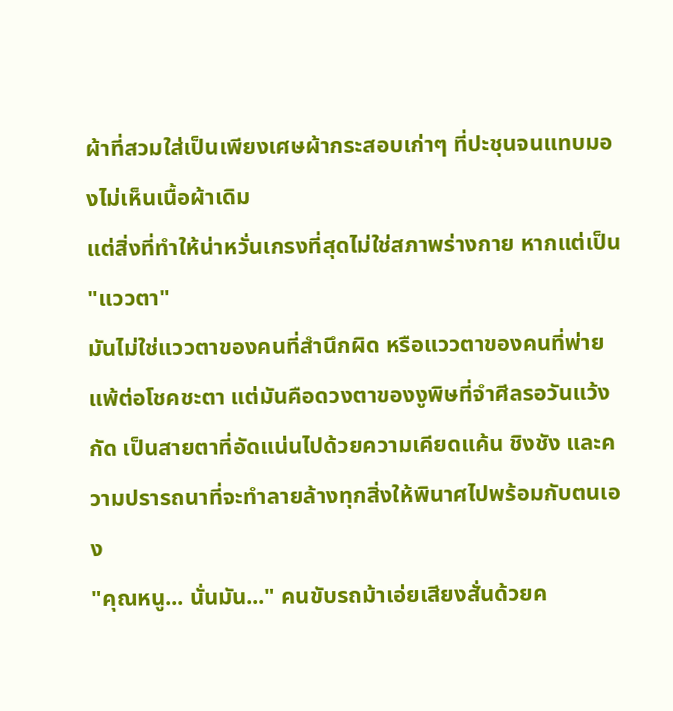ผ้าที่สวมใส่เป็นเพียงเศษผ้ากระสอบเก่าๆ ที่ปะชุนจนแทบมองไม่เห็นเนื้อผ้าเดิม
แต่สิ่งที่ทำให้น่าหวั่นเกรงที่สุดไม่ใช่สภาพร่างกาย หากแต่เป็น "แววตา"
มันไม่ใช่แววตาของคนที่สำนึกผิด หรือแววตาของคนที่พ่ายแพ้ต่อโชคชะตา แต่มันคือดวงตาของงูพิษที่จำศีลรอวันแว้งกัด เป็นสายตาที่อัดแน่นไปด้วยความเคียดแค้น ชิงชัง และความปรารถนาที่จะทำลายล้างทุกสิ่งให้พินาศไปพร้อมกับตนเอง
"คุณหนู... นั่นมัน..." คนขับรถม้าเอ่ยเสียงสั่นด้วยค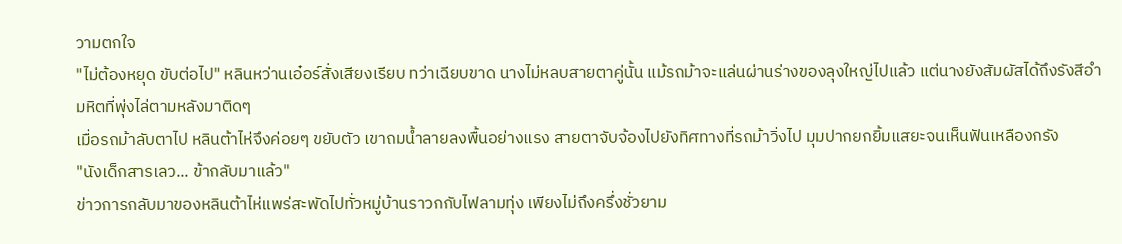วามตกใจ
"ไม่ต้องหยุด ขับต่อไป" หลินหว่านเอ๋อร์สั่งเสียงเรียบ ทว่าเฉียบขาด นางไม่หลบสายตาคู่นั้น แม้รถม้าจะแล่นผ่านร่างของลุงใหญ่ไปแล้ว แต่นางยังสัมผัสได้ถึงรังสีอำมหิตที่พุ่งไล่ตามหลังมาติดๆ
เมื่อรถม้าลับตาไป หลินต้าไห่จึงค่อยๆ ขยับตัว เขาถมน้ำลายลงพื้นอย่างแรง สายตาจับจ้องไปยังทิศทางที่รถม้าวิ่งไป มุมปากยกยิ้มแสยะจนเห็นฟันเหลืองกรัง
"นังเด็กสารเลว... ข้ากลับมาแล้ว"
ข่าวการกลับมาของหลินต้าไห่แพร่สะพัดไปทั่วหมู่บ้านราวกกับไฟลามทุ่ง เพียงไม่ถึงครึ่งชั่วยาม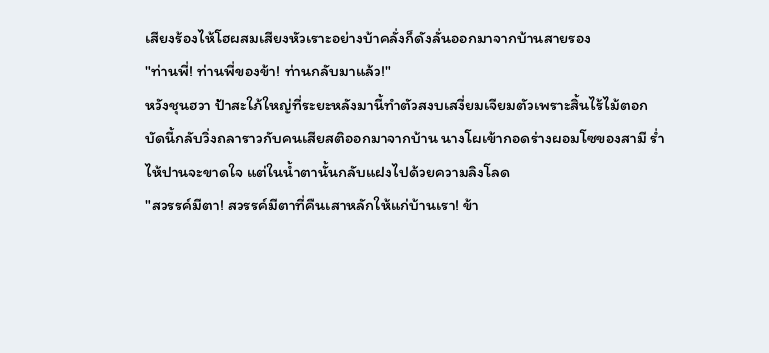เสียงร้องไห้โฮผสมเสียงหัวเราะอย่างบ้าคลั่งก็ดังลั่นออกมาจากบ้านสายรอง
"ท่านพี่! ท่านพี่ของข้า! ท่านกลับมาแล้ว!"
หวังชุนฮวา ป้าสะใภ้ใหญ่ที่ระยะหลังมานี้ทำตัวสงบเสงี่ยมเจียมตัวเพราะสิ้นไร้ไม้ตอก บัดนี้กลับวิ่งถลาราวกับคนเสียสติออกมาจากบ้าน นางโผเข้ากอดร่างผอมโซของสามี ร่ำไห้ปานจะขาดใจ แต่ในน้ำตานั้นกลับแฝงไปด้วยความลิงโลด
"สวรรค์มีตา! สวรรค์มีตาที่คืนเสาหลักให้แก่บ้านเรา! ข้า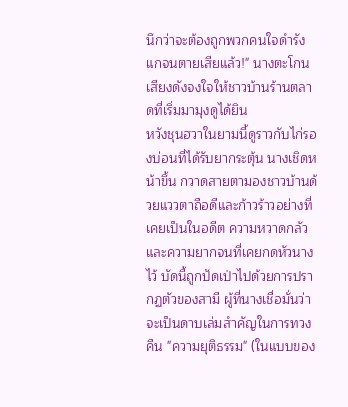นึกว่าจะต้องถูกพวกคนใจดำรังแกจนตายเสียแล้ว!" นางตะโกนเสียงดังจงใจให้ชาวบ้านร้านตลาดที่เริ่มมามุงดูได้ยิน
หวังชุนฮวาในยามนี้ดูราวกับไก่รองบ่อนที่ได้รับยากระตุ้น นางเชิดหน้าขึ้น กวาดสายตามองชาวบ้านด้วยแววตาถือดีและก้าวร้าวอย่างที่เคยเป็นในอดีต ความหวาดกลัวและความยากจนที่เคยกดหัวนางไว้ บัดนี้ถูกปัดเป่าไปด้วยการปรากฏตัวของสามี ผู้ที่นางเชื่อมั่นว่าจะเป็นดาบเล่มสำคัญในการทวงคืน "ความยุติธรรม" (ในแบบของ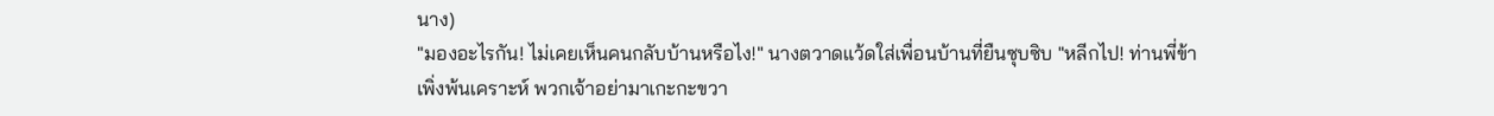นาง)
"มองอะไรกัน! ไม่เคยเห็นคนกลับบ้านหรือไง!" นางตวาดแว้ดใส่เพื่อนบ้านที่ยืนซุบซิบ "หลีกไป! ท่านพี่ข้าเพิ่งพ้นเคราะห์ พวกเจ้าอย่ามาเกะกะขวา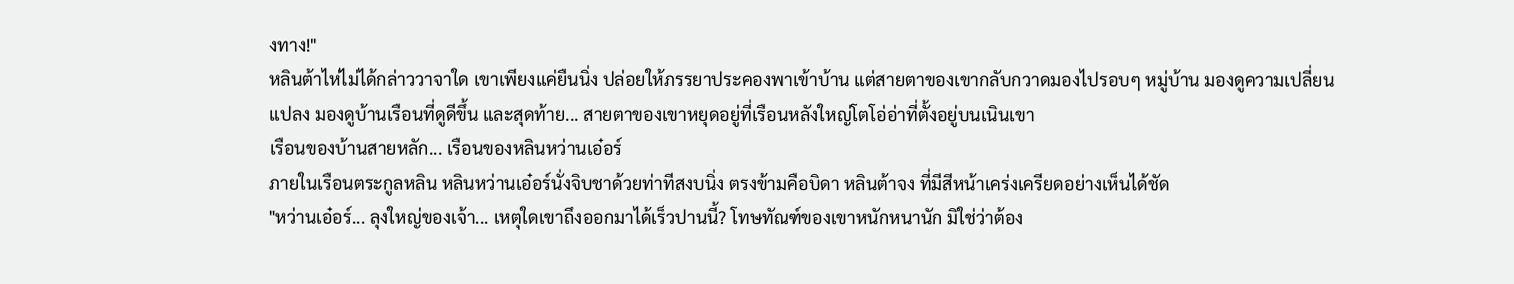งทาง!"
หลินต้าไห่ไม่ได้กล่าววาจาใด เขาเพียงแค่ยืนนิ่ง ปล่อยให้ภรรยาประคองพาเข้าบ้าน แต่สายตาของเขากลับกวาดมองไปรอบๆ หมู่บ้าน มองดูความเปลี่ยนแปลง มองดูบ้านเรือนที่ดูดีขึ้น และสุดท้าย... สายตาของเขาหยุดอยู่ที่เรือนหลังใหญ่โตโอ่อ่าที่ตั้งอยู่บนเนินเขา
เรือนของบ้านสายหลัก... เรือนของหลินหว่านเอ๋อร์
ภายในเรือนตระกูลหลิน หลินหว่านเอ๋อร์นั่งจิบชาด้วยท่าทีสงบนิ่ง ตรงข้ามคือบิดา หลินต้าจง ที่มีสีหน้าเคร่งเครียดอย่างเห็นได้ชัด
"หว่านเอ๋อร์... ลุงใหญ่ของเจ้า... เหตุใดเขาถึงออกมาได้เร็วปานนี้? โทษทัณฑ์ของเขาหนักหนานัก มิใช่ว่าต้อง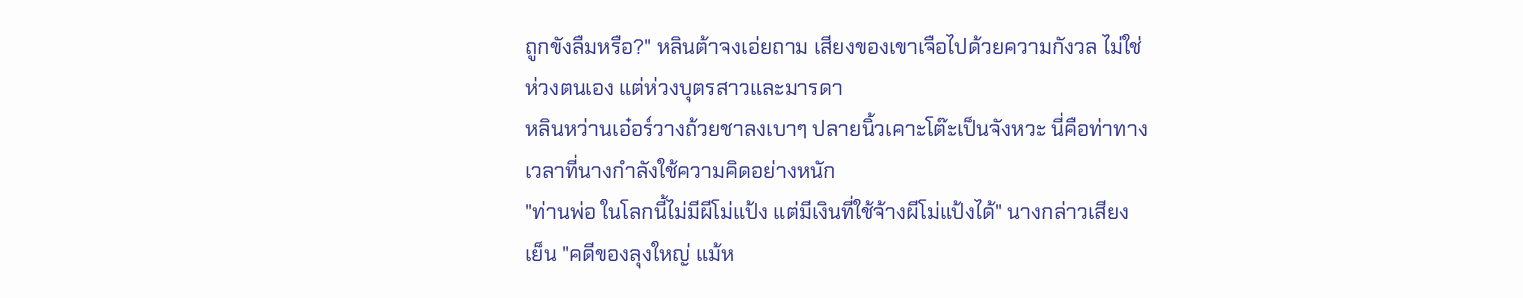ถูกขังลืมหรือ?" หลินต้าจงเอ่ยถาม เสียงของเขาเจือไปด้วยความกังวล ไม่ใช่ห่วงตนเอง แต่ห่วงบุตรสาวและมารดา
หลินหว่านเอ๋อร์วางถ้วยชาลงเบาๆ ปลายนิ้วเคาะโต๊ะเป็นจังหวะ นี่คือท่าทางเวลาที่นางกำลังใช้ความคิดอย่างหนัก
"ท่านพ่อ ในโลกนี้ไม่มีผีโม่แป้ง แต่มีเงินที่ใช้จ้างผีโม่แป้งได้" นางกล่าวเสียงเย็น "คดีของลุงใหญ่ แม้ห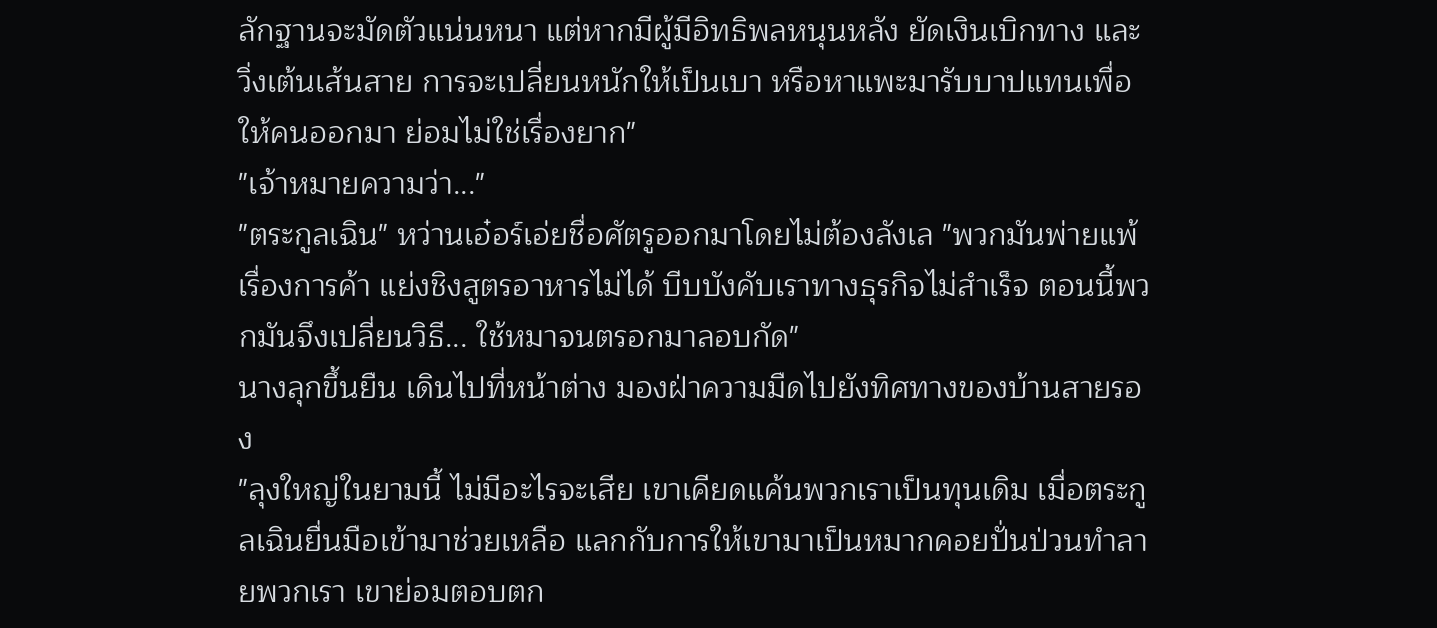ลักฐานจะมัดตัวแน่นหนา แต่หากมีผู้มีอิทธิพลหนุนหลัง ยัดเงินเบิกทาง และวิ่งเต้นเส้นสาย การจะเปลี่ยนหนักให้เป็นเบา หรือหาแพะมารับบาปแทนเพื่อให้คนออกมา ย่อมไม่ใช่เรื่องยาก"
"เจ้าหมายความว่า..."
"ตระกูลเฉิน" หว่านเอ๋อร์เอ่ยชื่อศัตรูออกมาโดยไม่ต้องลังเล "พวกมันพ่ายแพ้เรื่องการค้า แย่งชิงสูตรอาหารไม่ได้ บีบบังคับเราทางธุรกิจไม่สำเร็จ ตอนนี้พวกมันจึงเปลี่ยนวิธี... ใช้หมาจนตรอกมาลอบกัด"
นางลุกขึ้นยืน เดินไปที่หน้าต่าง มองฝ่าความมืดไปยังทิศทางของบ้านสายรอง
"ลุงใหญ่ในยามนี้ ไม่มีอะไรจะเสีย เขาเคียดแค้นพวกเราเป็นทุนเดิม เมื่อตระกูลเฉินยื่นมือเข้ามาช่วยเหลือ แลกกับการให้เขามาเป็นหมากคอยปั่นป่วนทำลายพวกเรา เขาย่อมตอบตก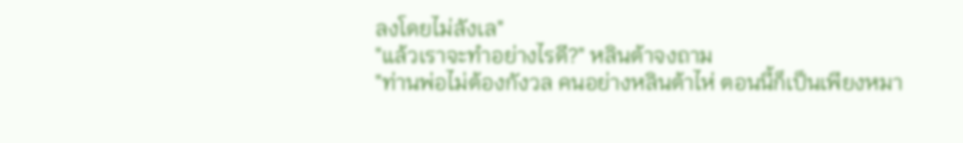ลงโดยไม่ลังเล"
"แล้วเราจะทำอย่างไรดี?" หลินต้าจงถาม
"ท่านพ่อไม่ต้องกังวล คนอย่างหลินต้าไห่ ตอนนี้ก็เป็นเพียงหมา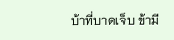บ้าที่บาดเจ็บ ข้ามี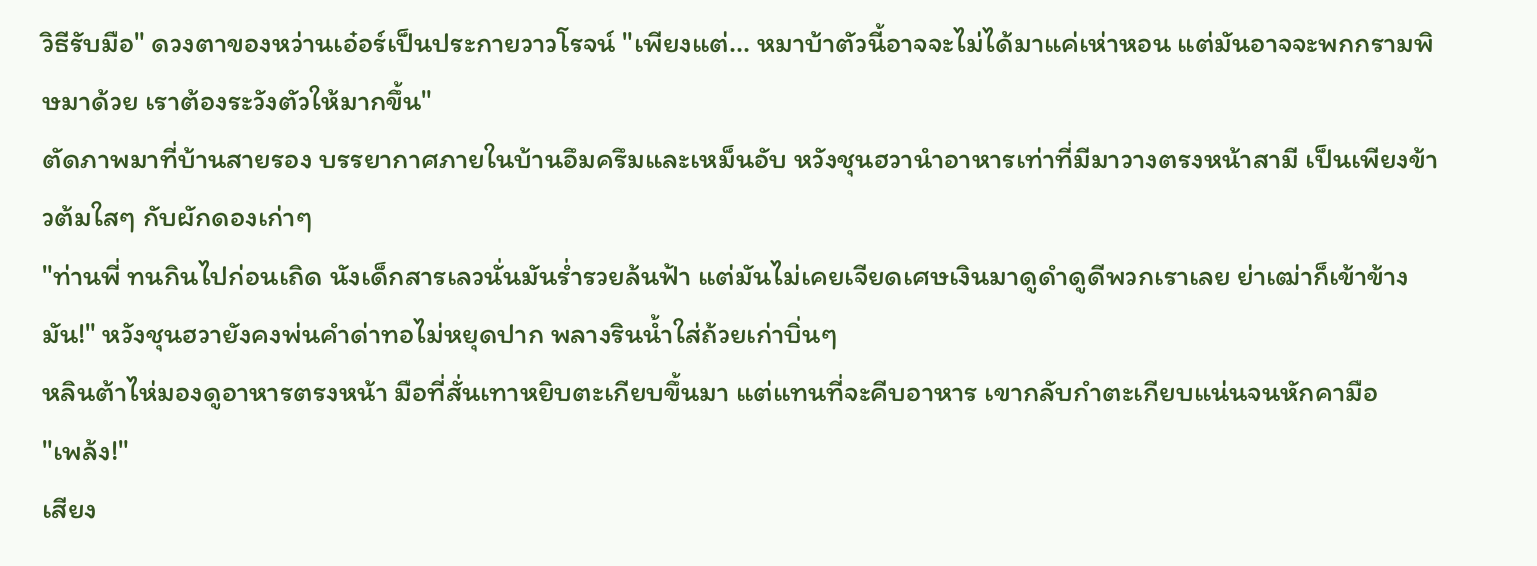วิธีรับมือ" ดวงตาของหว่านเอ๋อร์เป็นประกายวาวโรจน์ "เพียงแต่... หมาบ้าตัวนี้อาจจะไม่ได้มาแค่เห่าหอน แต่มันอาจจะพกกรามพิษมาด้วย เราต้องระวังตัวให้มากขึ้น"
ตัดภาพมาที่บ้านสายรอง บรรยากาศภายในบ้านอึมครึมและเหม็นอับ หวังชุนฮวานำอาหารเท่าที่มีมาวางตรงหน้าสามี เป็นเพียงข้าวต้มใสๆ กับผักดองเก่าๆ
"ท่านพี่ ทนกินไปก่อนเถิด นังเด็กสารเลวนั่นมันร่ำรวยล้นฟ้า แต่มันไม่เคยเจียดเศษเงินมาดูดำดูดีพวกเราเลย ย่าเฒ่าก็เข้าข้างมัน!" หวังชุนฮวายังคงพ่นคำด่าทอไม่หยุดปาก พลางรินน้ำใส่ถ้วยเก่าบิ่นๆ
หลินต้าไห่มองดูอาหารตรงหน้า มือที่สั่นเทาหยิบตะเกียบขึ้นมา แต่แทนที่จะคีบอาหาร เขากลับกำตะเกียบแน่นจนหักคามือ
"เพล้ง!"
เสียง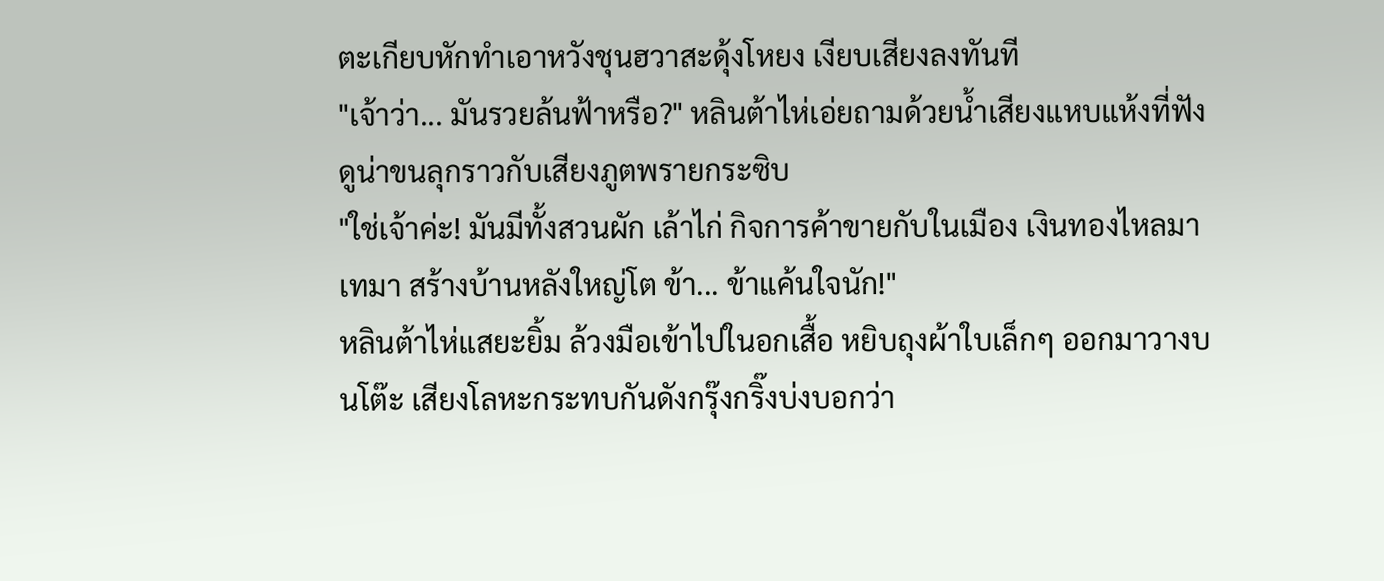ตะเกียบหักทำเอาหวังชุนฮวาสะดุ้งโหยง เงียบเสียงลงทันที
"เจ้าว่า... มันรวยล้นฟ้าหรือ?" หลินต้าไห่เอ่ยถามด้วยน้ำเสียงแหบแห้งที่ฟังดูน่าขนลุกราวกับเสียงภูตพรายกระซิบ
"ใช่เจ้าค่ะ! มันมีทั้งสวนผัก เล้าไก่ กิจการค้าขายกับในเมือง เงินทองไหลมาเทมา สร้างบ้านหลังใหญ่โต ข้า... ข้าแค้นใจนัก!"
หลินต้าไห่แสยะยิ้ม ล้วงมือเข้าไปในอกเสื้อ หยิบถุงผ้าใบเล็กๆ ออกมาวางบนโต๊ะ เสียงโลหะกระทบกันดังกรุ๊งกริ๊งบ่งบอกว่า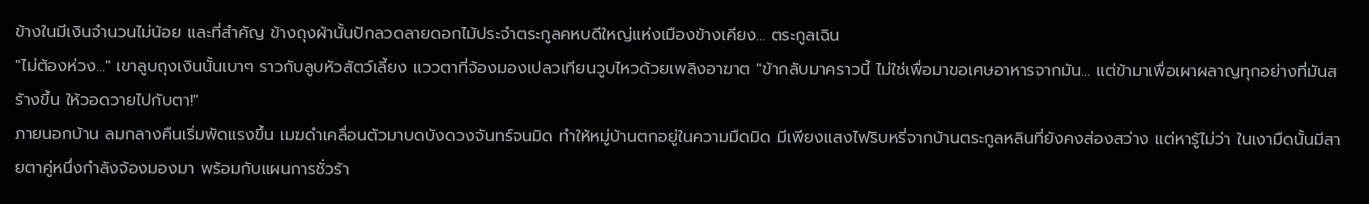ข้างในมีเงินจำนวนไม่น้อย และที่สำคัญ ข้างถุงผ้านั้นปักลวดลายดอกไม้ประจำตระกูลคหบดีใหญ่แห่งเมืองข้างเคียง... ตระกูลเฉิน
"ไม่ต้องห่วง..." เขาลูบถุงเงินนั้นเบาๆ ราวกับลูบหัวสัตว์เลี้ยง แววตาที่จ้องมองเปลวเทียนวูบไหวด้วยเพลิงอาฆาต "ข้ากลับมาคราวนี้ ไม่ใช่เพื่อมาขอเศษอาหารจากมัน... แต่ข้ามาเพื่อเผาผลาญทุกอย่างที่มันสร้างขึ้น ให้วอดวายไปกับตา!"
ภายนอกบ้าน ลมกลางคืนเริ่มพัดแรงขึ้น เมฆดำเคลื่อนตัวมาบดบังดวงจันทร์จนมิด ทำให้หมู่บ้านตกอยู่ในความมืดมิด มีเพียงแสงไฟริบหรี่จากบ้านตระกูลหลินที่ยังคงส่องสว่าง แต่หารู้ไม่ว่า ในเงามืดนั้นมีสายตาคู่หนึ่งกำลังจ้องมองมา พร้อมกับแผนการชั่วร้า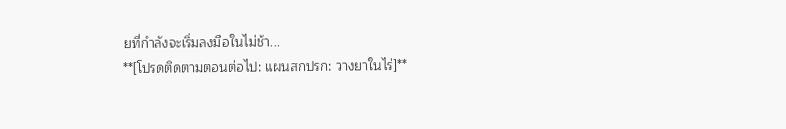ยที่กำลังจะเริ่มลงมือในไม่ช้า...
**[โปรดติดตามตอนต่อไป: แผนสกปรก: วางยาในไร่]**